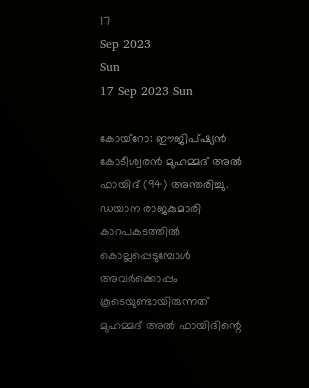17
Sep 2023
Sun
17 Sep 2023 Sun

കോയ്‌റോ: ഈജിപ്ഷ്യന്‍ കോടീശ്വരന്‍ മുഹമ്മദ് അല്‍ ഫായിദ് (94) അന്തരിച്ചു. ഡയാന രാജകുമാരി കാറപകടത്തില്‍ കൊല്ലപ്പെടുമ്പോള്‍ അവര്‍ക്കൊപ്പം കൂടെയുണ്ടായിരുന്നത് മുഹമ്മദ് അല്‍ ഫായിദിന്റെ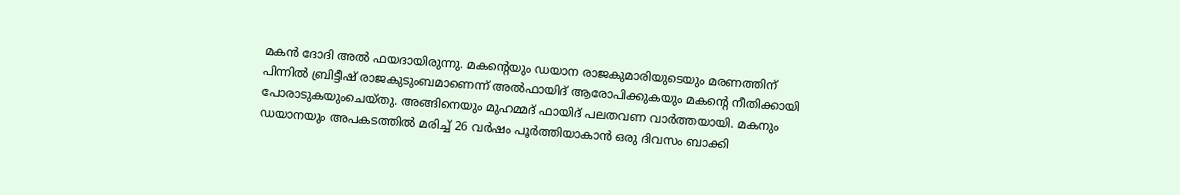മകന്‍ ദോദി അല്‍ ഫയദായിരുന്നു. മകന്റെയും ഡയാന രാജകുമാരിയുടെയും മരണത്തിന് പിന്നില്‍ ബ്രിട്ടീഷ് രാജകുടുംബമാണെന്ന് അല്‍ഫായിദ് ആരോപിക്കുകയും മകന്റെ നീതിക്കായി പോരാടുകയുംചെയ്തു. അങ്ങിനെയും മുഹമ്മദ് ഫായിദ് പലതവണ വാര്‍ത്തയായി. മകനും ഡയാനയും അപകടത്തില്‍ മരിച്ച് 26 വര്‍ഷം പൂര്‍ത്തിയാകാന്‍ ഒരു ദിവസം ബാക്കി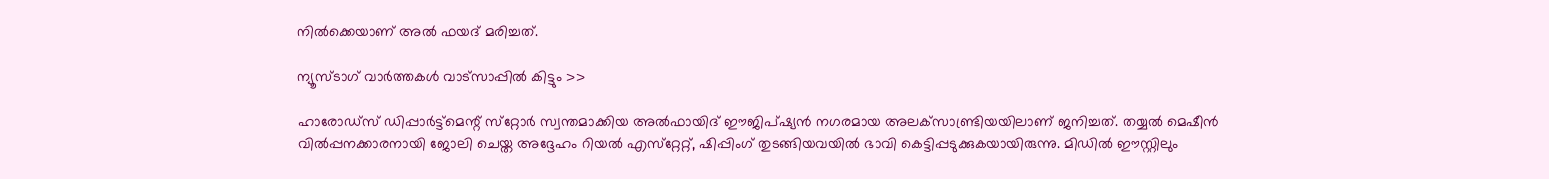നില്‍ക്കെയാണ് അല്‍ ഫയദ് മരിച്ചത്.

ന്യൂസ്ടാഗ് വാര്‍ത്തകള്‍ വാട്‌സാപ്പില്‍ കിട്ടും >>

ഹാരോഡ്‌സ് ഡിപ്പാര്‍ട്ട്‌മെന്റ് സ്‌റ്റോര്‍ സ്വന്തമാക്കിയ അല്‍ഫായിദ് ഈജിപ്ഷ്യന്‍ നഗരമായ അലക്‌സാണ്ട്രിയയിലാണ് ജനിച്ചത്. തയ്യല്‍ മെഷീന്‍ വില്‍പ്പനക്കാരനായി ജോലി ചെയ്ത അദ്ദേഹം റിയല്‍ എസ്‌റ്റേറ്റ്, ഷിപ്പിംഗ് തുടങ്ങിയവയില്‍ ഭാവി കെട്ടിപ്പടുക്കുകയായിരുന്നു. മിഡില്‍ ഈസ്റ്റിലും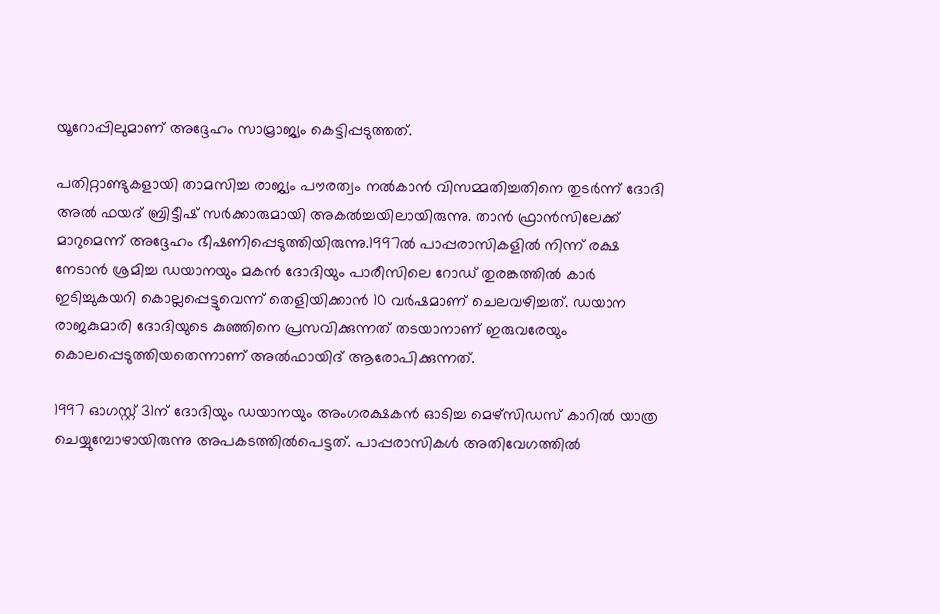യൂറോപ്പിലുമാണ് അദ്ദേഹം സാമ്രാജ്യം കെട്ടിപ്പടുത്തത്.

പതിറ്റാണ്ടുകളായി താമസിച്ച രാജ്യം പൗരത്വം നല്‍കാന്‍ വിസമ്മതിച്ചതിനെ തുടര്‍ന്ന് ദോദി അല്‍ ഫയദ് ബ്രിട്ടീഷ് സര്‍ക്കാരുമായി അകല്‍ച്ചയിലായിരുന്നു. താന്‍ ഫ്രാന്‍സിലേക്ക് മാറുമെന്ന് അദ്ദേഹം ഭീഷണിപ്പെടുത്തിയിരുന്നു.1997ല്‍ പാപ്പരാസികളില്‍ നിന്ന് രക്ഷ നേടാന്‍ ശ്രമിച്ച ഡയാനയും മകന്‍ ദോദിയും പാരീസിലെ റോഡ് തുരങ്കത്തില്‍ കാര്‍ ഇടിച്ചുകയറി കൊല്ലപ്പെട്ടുവെന്ന് തെളിയിക്കാന്‍ 10 വര്‍ഷമാണ് ചെലവഴിച്ചത്. ഡയാന രാജകുമാരി ദോദിയുടെ കുഞ്ഞിനെ പ്രസവിക്കുന്നത് തടയാനാണ് ഇരുവരേയും കൊലപ്പെടുത്തിയതെന്നാണ് അല്‍ഫായിദ് ആരോപിക്കുന്നത്.

1997 ഓഗസ്റ്റ് 31ന് ദോദിയും ഡയാനയും അംഗരക്ഷകന്‍ ഓടിച്ച മെഴ്‌സിഡസ് കാറില്‍ യാത്ര ചെയ്യുമ്പോഴായിരുന്നു അപകടത്തില്‍പെട്ടത്. പാപ്പരാസികള്‍ അതിവേഗത്തില്‍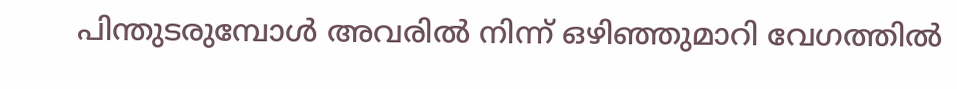പിന്തുടരുമ്പോള്‍ അവരില്‍ നിന്ന് ഒഴിഞ്ഞുമാറി വേഗത്തില്‍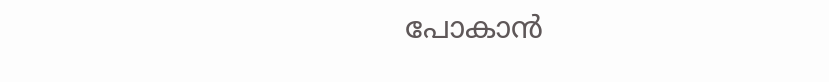പോകാന്‍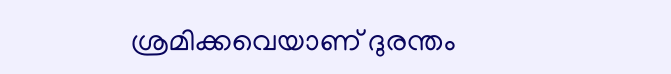ശ്രമിക്കവെയാണ് ദുരന്തം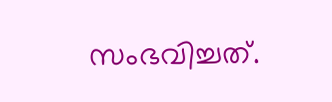സംഭവിച്ചത്.